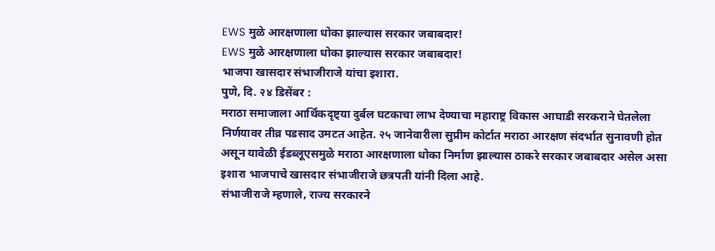EWS मुळे आरक्षणाला धोका झाल्यास सरकार जबाबदार!
EWS मुळे आरक्षणाला धोका झाल्यास सरकार जबाबदार!
भाजपा खासदार संभाजीराजे यांचा इशारा.
पुणे, दि. २४ डिसेंबर :
मराठा समाजाला आर्थिकदृष्ट्या दुर्बल घटकाचा लाभ देण्याचा महाराष्ट्र विकास आघाडी सरकराने घेतलेला निर्णयावर तीव्र पडसाद उमटत आहेत. २५ जानेवारीला सुप्रीम कोर्टात मराठा आरक्षण संदर्भात सुनावणी होत असून यावेळी ईडब्लूएसमुळे मराठा आरक्षणाला धोका निर्माण झाल्यास ठाकरे सरकार जबाबदार असेल असा इशारा भाजपाचे खासदार संभाजीराजे छत्रपती यांनी दिला आहे.
संभाजीराजे म्हणाले, राज्य सरकारने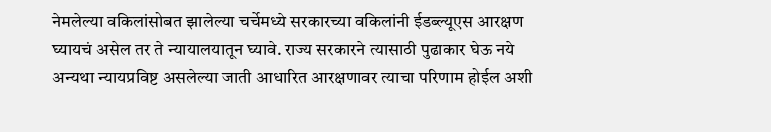नेमलेल्या वकिलांसोबत झालेल्या चर्चेमध्ये सरकारच्या वकिलांनी ईडब्ल्यूएस आरक्षण घ्यायचं असेल तर ते न्यायालयातून घ्यावे. राज्य सरकारने त्यासाठी पुढाकार घेऊ नये अन्यथा न्यायप्रविष्ट असलेल्या जाती आधारित आरक्षणावर त्याचा परिणाम होईल अशी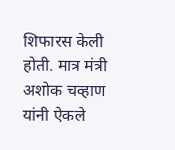शिफारस केली होती. मात्र मंत्री अशोक चव्हाण यांनी ऐकले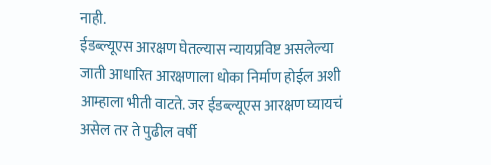नाही.
ईडब्ल्यूएस आरक्षण घेतल्यास न्यायप्रविष्ट असलेल्या जाती आधारित आरक्षणाला धोका निर्माण होईल अशी आम्हाला भीती वाटते. जर ईडब्ल्यूएस आरक्षण घ्यायचं असेल तर ते पुढील वर्षी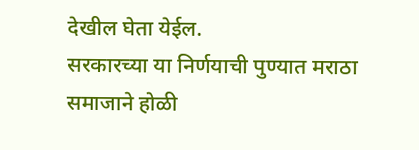देखील घेता येईल.
सरकारच्या या निर्णयाची पुण्यात मराठा समाजाने होळी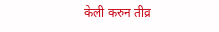केली करुन तीव्र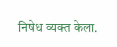निषेध व्यक्त केला.